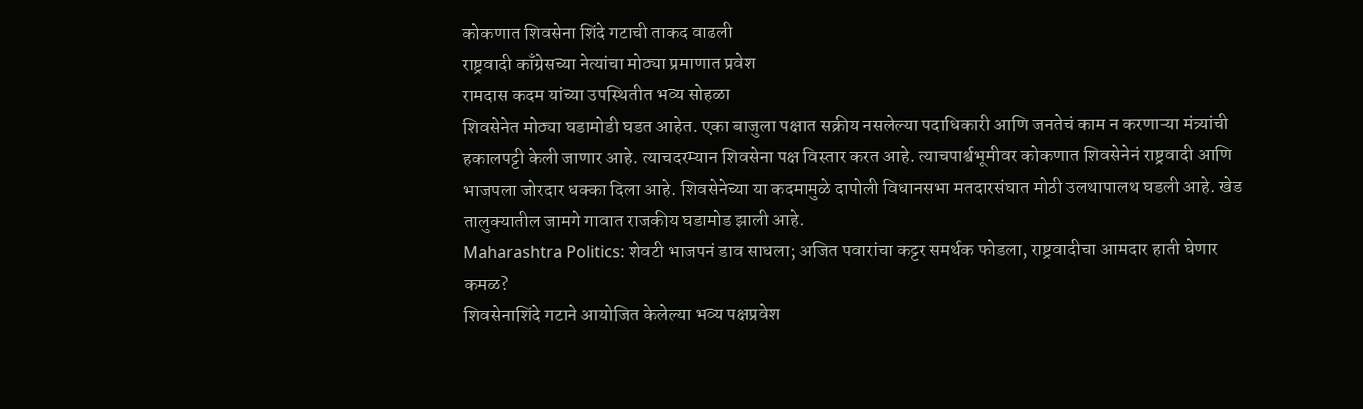कोकणात शिवसेना शिंदे गटाची ताकद वाढली
राष्ट्रवादी काँग्रेसच्या नेत्यांचा मोठ्या प्रमाणात प्रवेश
रामदास कदम यांच्या उपस्थितीत भव्य सोहळा
शिवसेनेत मोठ्या घडामोडी घडत आहेत. एका बाजुला पक्षात सक्रीय नसलेल्या पदाधिकारी आणि जनतेचं काम न करणाऱ्या मंत्र्यांची हकालपट्टी केली जाणार आहे. त्याचदरम्यान शिवसेना पक्ष विस्तार करत आहे. त्याचपार्श्वभूमीवर कोकणात शिवसेनेनं राष्ट्रवादी आणि भाजपला जोरदार धक्का दिला आहे. शिवसेनेच्या या कदमामुळे दापोली विधानसभा मतदारसंघात मोठी उलथापालथ घडली आहे. खेड तालुक्यातील जामगे गावात राजकीय घडामोड झाली आहे.
Maharashtra Politics: शेवटी भाजपनं डाव साधला; अजित पवारांचा कट्टर समर्थक फोडला, राष्ट्रवादीचा आमदार हाती घेणार कमळ?
शिवसेनाशिंदे गटाने आयोजित केलेल्या भव्य पक्षप्रवेश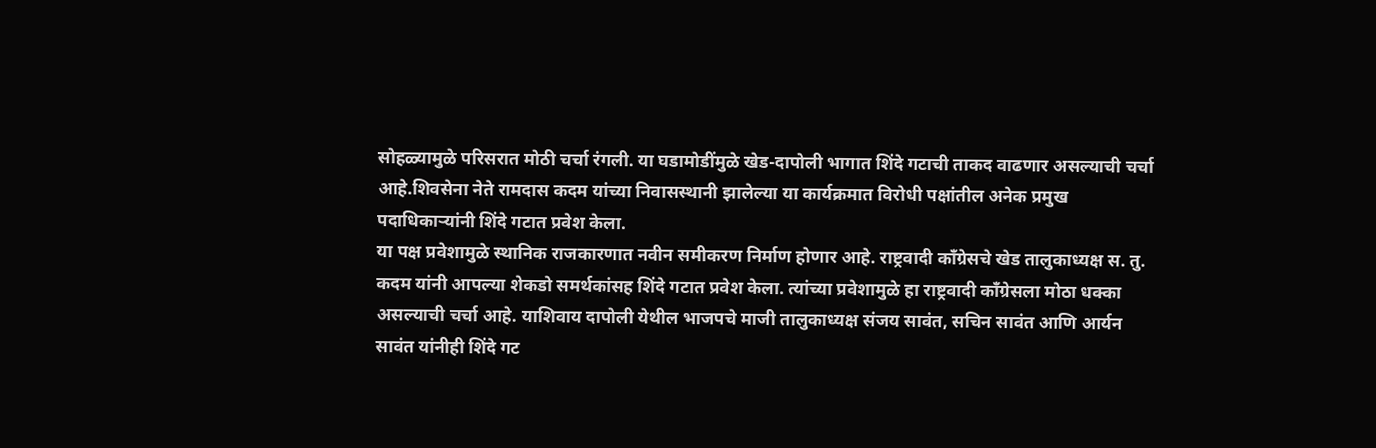सोहळ्यामुळे परिसरात मोठी चर्चा रंगली. या घडामोडींमुळे खेड-दापोली भागात शिंदे गटाची ताकद वाढणार असल्याची चर्चा आहे.शिवसेना नेते रामदास कदम यांच्या निवासस्थानी झालेल्या या कार्यक्रमात विरोधी पक्षांतील अनेक प्रमुख पदाधिकाऱ्यांनी शिंदे गटात प्रवेश केला.
या पक्ष प्रवेशामुळे स्थानिक राजकारणात नवीन समीकरण निर्माण होणार आहे. राष्ट्रवादी काँग्रेसचे खेड तालुकाध्यक्ष स. तु. कदम यांनी आपल्या शेकडो समर्थकांसह शिंदे गटात प्रवेश केला. त्यांच्या प्रवेशामुळे हा राष्ट्रवादी काँग्रेसला मोठा धक्का असल्याची चर्चा आहे. याशिवाय दापोली येथील भाजपचे माजी तालुकाध्यक्ष संजय सावंत, सचिन सावंत आणि आर्यन सावंत यांनीही शिंदे गट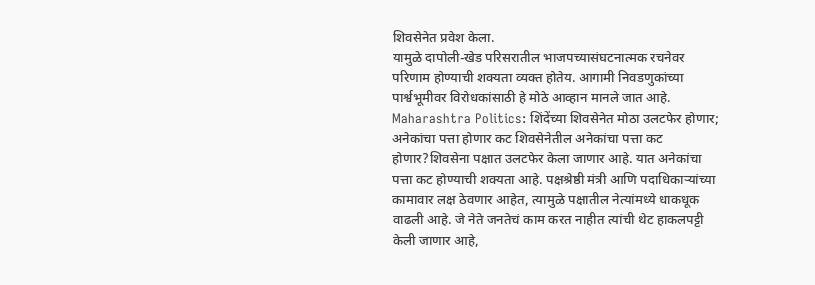शिवसेनेत प्रवेश केला.
यामुळे दापोली-खेड परिसरातील भाजपच्यासंघटनात्मक रचनेवर परिणाम होण्याची शक्यता व्यक्त होतेय. आगामी निवडणुकांच्या पार्श्वभूमीवर विरोधकांसाठी हे मोठे आव्हान मानले जात आहे.
Maharashtra Politics: शिंदेंच्या शिवसेनेत मोठा उलटफेर होणार; अनेकांचा पत्ता होणार कट शिवसेनेतील अनेकांचा पत्ता कट होणार?शिवसेना पक्षात उलटफेर केला जाणार आहे. यात अनेकांचा पत्ता कट होण्याची शक्यता आहे. पक्षश्रेष्ठी मंत्री आणि पदाधिकाऱ्यांच्या कामावार लक्ष ठेवणार आहेत, त्यामुळे पक्षातील नेत्यांमध्ये धाकधूक वाढली आहे. जे नेते जनतेचं काम करत नाहीत त्यांची थेट हाकलपट्टी केली जाणार आहे,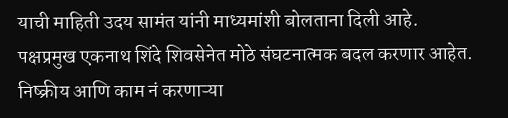याची माहिती उदय सामंत यांनी माध्यमांशी बोलताना दिली आहे.
पक्षप्रमुख एकनाथ शिंदे शिवसेनेत मोठे संघटनात्मक बदल करणार आहेत. निष्क्रीय आणि काम नं करणाऱ्या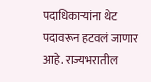पदाधिकाऱ्यांना थेट पदावरून हटवलं जाणार आहे. राज्यभरातील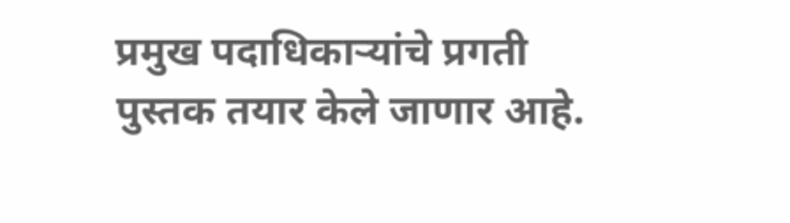प्रमुख पदाधिकाऱ्यांचे प्रगती पुस्तक तयार केले जाणार आहे.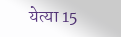येत्या 15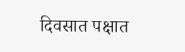दिवसात पक्षात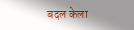बदल केला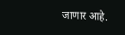जाणार आहे.